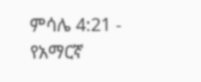ምሳሌ 4:21 - የአማርኛ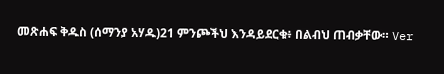መጽሐፍ ቅዱስ (ሰማንያ አሃዱ)21 ምንጮችህ እንዳይደርቁ፥ በልብህ ጠብቃቸው። Ver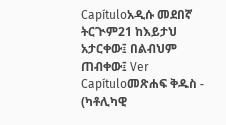Capítuloአዲሱ መደበኛ ትርጒም21 ከእይታህ አታርቀው፤ በልብህም ጠብቀው፤ Ver Capítuloመጽሐፍ ቅዱስ - (ካቶሊካዊ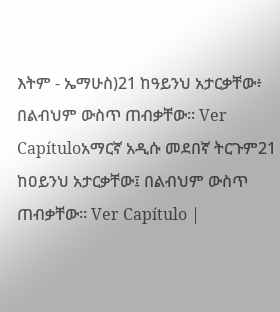እትም - ኤማሁስ)21 ከዓይንህ አታርቃቸው፥ በልብህም ውስጥ ጠብቃቸው። Ver Capítuloአማርኛ አዲሱ መደበኛ ትርጉም21 ከዐይንህ አታርቃቸው፤ በልብህም ውስጥ ጠብቃቸው። Ver Capítulo |